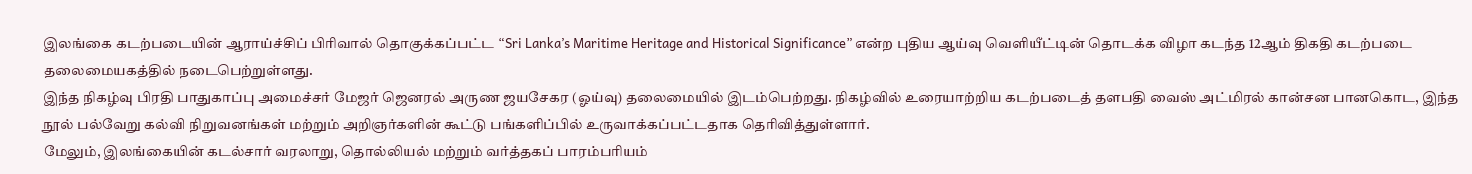இலங்கை கடற்படையின் ஆராய்ச்சிப் பிரிவால் தொகுக்கப்பட்ட “Sri Lanka’s Maritime Heritage and Historical Significance” என்ற புதிய ஆய்வு வெளியீட்டின் தொடக்க விழா கடந்த 12ஆம் திகதி கடற்படை தலைமையகத்தில் நடைபெற்றுள்ளது.
இந்த நிகழ்வு பிரதி பாதுகாப்பு அமைச்சர் மேஜர் ஜெனரல் அருண ஜயசேகர (ஓய்வு) தலைமையில் இடம்பெற்றது. நிகழ்வில் உரையாற்றிய கடற்படைத் தளபதி வைஸ் அட்மிரல் கான்சன பானகொட, இந்த நூல் பல்வேறு கல்வி நிறுவனங்கள் மற்றும் அறிஞர்களின் கூட்டு பங்களிப்பில் உருவாக்கப்பட்டதாக தெரிவித்துள்ளார்.
மேலும், இலங்கையின் கடல்சார் வரலாறு, தொல்லியல் மற்றும் வர்த்தகப் பாரம்பரியம்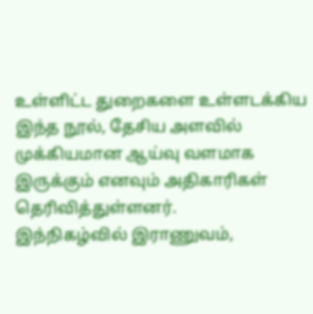உள்ளிட்ட துறைகளை உள்ளடக்கிய இந்த நூல், தேசிய அளவில் முக்கியமான ஆய்வு வளமாக இருக்கும் எனவும் அதிகாரிகள் தெரிவித்துள்ளனர்.
இந்நிகழ்வில் இராணுவம்,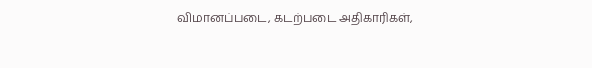விமானப்படை, கடற்படை அதிகாரிகள்,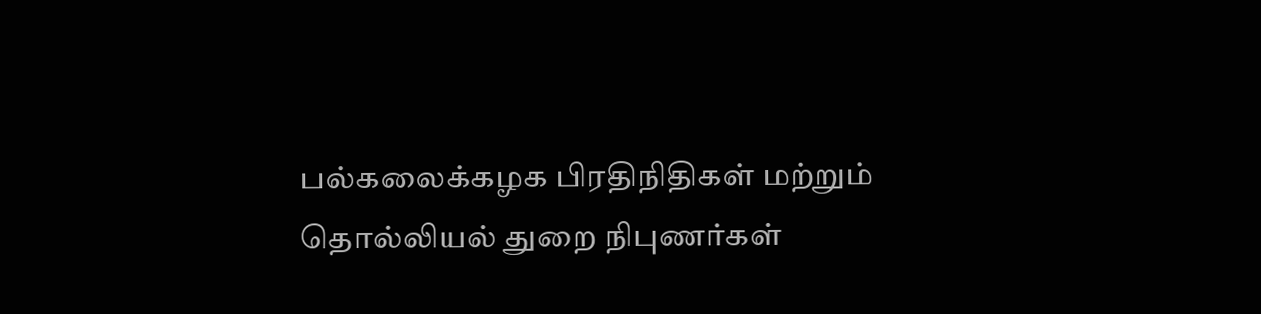பல்கலைக்கழக பிரதிநிதிகள் மற்றும் தொல்லியல் துறை நிபுணர்கள்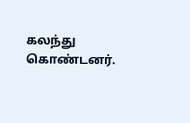கலந்து கொண்டனர்.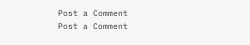Post a Comment
Post a Comment